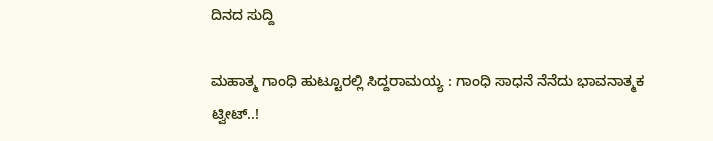ದಿನದ ಸುದ್ದಿ

ಮಹಾತ್ಮ ಗಾಂಧಿ ಹುಟ್ಟೂರಲ್ಲಿ ಸಿದ್ದರಾಮಯ್ಯ : ಗಾಂಧಿ ಸಾಧನೆ ನೆನೆದು ಭಾವನಾತ್ಮಕ ಟ್ವೀಟ್..!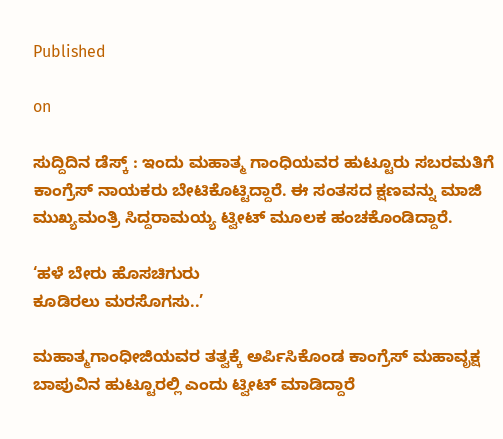Published

on

ಸುದ್ದಿದಿನ ಡೆಸ್ಕ್ : ಇಂದು ಮಹಾತ್ಮ ಗಾಂಧಿಯವರ ಹುಟ್ಟೂರು ಸಬರಮತಿಗೆ ಕಾಂಗ್ರೆಸ್ ನಾಯಕರು ಬೇಟಿಕೊಟ್ಟಿದ್ದಾರೆ. ಈ ಸಂತಸದ ಕ್ಷಣವನ್ನು ಮಾಜಿ ಮುಖ್ಯಮಂತ್ರಿ ಸಿದ್ದರಾಮಯ್ಯ ಟ್ವೀಟ್ ಮೂಲಕ ಹಂಚಕೊಂಡಿದ್ದಾರೆ.

‘ಹಳೆ ಬೇರು ಹೊಸ‌ಚಿಗುರು
ಕೂಡಿರಲು ಮರ‌ಸೊಗಸು..’

ಮಹಾತ್ಮ‌ಗಾಂಧೀಜಿಯವರ ತತ್ವಕ್ಕೆ ಅರ್ಪಿಸಿಕೊಂಡ ಕಾಂಗ್ರೆಸ್ ಮಹಾವೃಕ್ಷ ಬಾಪುವಿನ ಹುಟ್ಟೂರಲ್ಲಿ ಎಂದು ಟ್ವೀಟ್ ಮಾಡಿದ್ದಾರೆ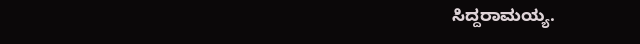ಸಿದ್ದರಾಮಯ್ಯ.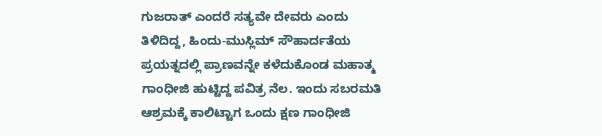ಗುಜರಾತ್ ಎಂದರೆ ಸತ್ಯವೇ ದೇವರು ಎಂದು ತಿಳಿದಿದ್ದ, ಹಿಂದು-ಮುಸ್ಲಿಮ್ ಸೌಹಾರ್ದತೆಯ ಪ್ರಯತ್ನದಲ್ಲಿ ಪ್ರಾಣವನ್ನೇ ಕಳೆದುಕೊಂಡ‌ ಮಹಾತ್ಮ ಗಾಂಧೀಜಿ ಹುಟ್ಟಿದ್ದ ಪವಿತ್ರ ನೆಲ. ಇಂದು ಸಬರಮತಿ ಆಶ್ರಮಕ್ಕೆ ಕಾಲಿಟ್ಟಾಗ ಒಂದು ಕ್ಷಣ ಗಾಂಧೀಜಿ‌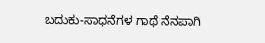ಬದುಕು-ಸಾಧನೆಗಳ ಗಾಥೆ ನೆನಪಾಗಿ‌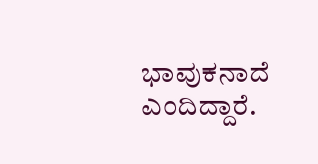ಭಾವುಕನಾದೆ ಎಂದಿದ್ದಾರೆ.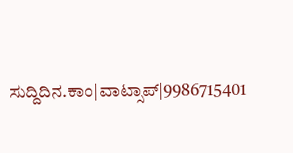ಸುದ್ದಿದಿನ.ಕಾಂ|ವಾಟ್ಸಾಪ್|9986715401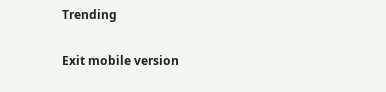Trending

Exit mobile version